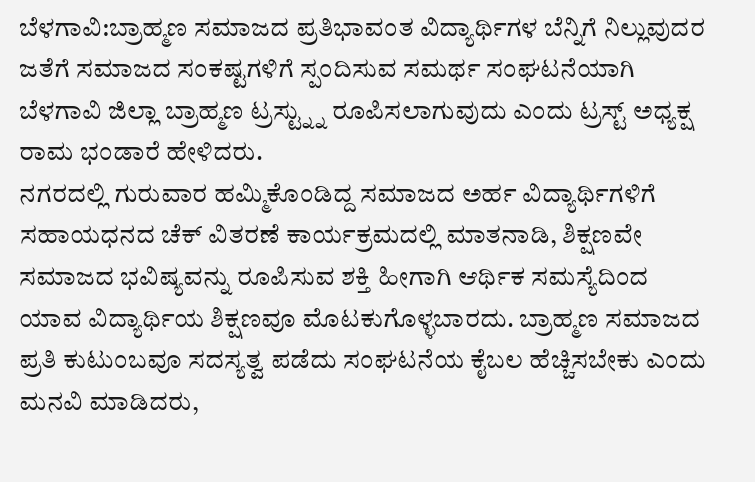ಬೆಳಗಾವಿ:ಬ್ರಾಹ್ಮಣ ಸಮಾಜದ ಪ್ರತಿಭಾವಂತ ವಿದ್ಯಾರ್ಥಿಗಳ ಬೆನ್ನಿಗೆ ನಿಲ್ಲುವುದರ ಜತೆಗೆ ಸಮಾಜದ ಸಂಕಷ್ಟಗಳಿಗೆ ಸ್ಪಂದಿಸುವ ಸಮರ್ಥ ಸಂಘಟನೆಯಾಗಿ ಬೆಳಗಾವಿ ಜಿಲ್ಲಾ ಬ್ರಾಹ್ಮಣ ಟ್ರಸ್ಟ್ನ್ನು ರೂಪಿಸಲಾಗುವುದು ಎಂದು ಟ್ರಸ್ಟ್ ಅಧ್ಯಕ್ಷ ರಾಮ ಭಂಡಾರೆ ಹೇಳಿದರು.
ನಗರದಲ್ಲಿ ಗುರುವಾರ ಹಮ್ಮಿಕೊಂಡಿದ್ದ ಸಮಾಜದ ಅರ್ಹ ವಿದ್ಯಾರ್ಥಿಗಳಿಗೆ ಸಹಾಯಧನದ ಚೆಕ್ ವಿತರಣೆ ಕಾರ್ಯಕ್ರಮದಲ್ಲಿ ಮಾತನಾಡಿ, ಶಿಕ್ಷಣವೇ ಸಮಾಜದ ಭವಿಷ್ಯವನ್ನು ರೂಪಿಸುವ ಶಕ್ತಿ ಹೀಗಾಗಿ ಆರ್ಥಿಕ ಸಮಸ್ಯೆದಿಂದ ಯಾವ ವಿದ್ಯಾರ್ಥಿಯ ಶಿಕ್ಷಣವೂ ಮೊಟಕುಗೊಳ್ಳಬಾರದು. ಬ್ರಾಹ್ಮಣ ಸಮಾಜದ ಪ್ರತಿ ಕುಟುಂಬವೂ ಸದಸ್ಯತ್ವ ಪಡೆದು ಸಂಘಟನೆಯ ಕೈಬಲ ಹೆಚ್ಚಿಸಬೇಕು ಎಂದು ಮನವಿ ಮಾಡಿದರು,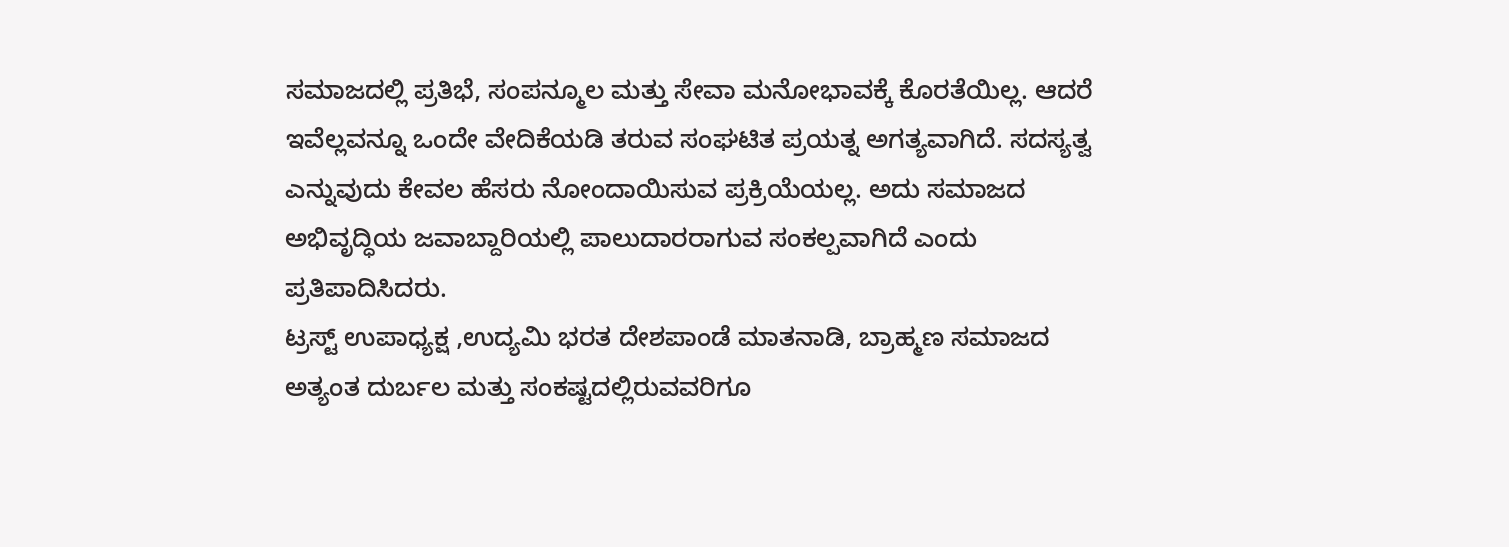ಸಮಾಜದಲ್ಲಿ ಪ್ರತಿಭೆ, ಸಂಪನ್ಮೂಲ ಮತ್ತು ಸೇವಾ ಮನೋಭಾವಕ್ಕೆ ಕೊರತೆಯಿಲ್ಲ. ಆದರೆ ಇವೆಲ್ಲವನ್ನೂ ಒಂದೇ ವೇದಿಕೆಯಡಿ ತರುವ ಸಂಘಟಿತ ಪ್ರಯತ್ನ ಅಗತ್ಯವಾಗಿದೆ. ಸದಸ್ಯತ್ವ ಎನ್ನುವುದು ಕೇವಲ ಹೆಸರು ನೋಂದಾಯಿಸುವ ಪ್ರಕ್ರಿಯೆಯಲ್ಲ. ಅದು ಸಮಾಜದ ಅಭಿವೃದ್ಧಿಯ ಜವಾಬ್ದಾರಿಯಲ್ಲಿ ಪಾಲುದಾರರಾಗುವ ಸಂಕಲ್ಪವಾಗಿದೆ ಎಂದು ಪ್ರತಿಪಾದಿಸಿದರು.
ಟ್ರಸ್ಟ್ ಉಪಾಧ್ಯಕ್ಷ ,ಉದ್ಯಮಿ ಭರತ ದೇಶಪಾಂಡೆ ಮಾತನಾಡಿ, ಬ್ರಾಹ್ಮಣ ಸಮಾಜದ ಅತ್ಯಂತ ದುರ್ಬಲ ಮತ್ತು ಸಂಕಷ್ಟದಲ್ಲಿರುವವರಿಗೂ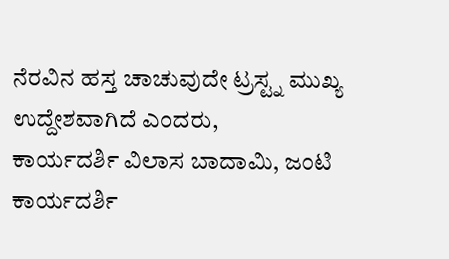ನೆರವಿನ ಹಸ್ತ ಚಾಚುವುದೇ ಟ್ರಸ್ಟ್ನ ಮುಖ್ಯ ಉದ್ದೇಶವಾಗಿದೆ ಎಂದರು,
ಕಾರ್ಯದರ್ಶಿ ವಿಲಾಸ ಬಾದಾಮಿ, ಜಂಟಿ ಕಾರ್ಯದರ್ಶಿ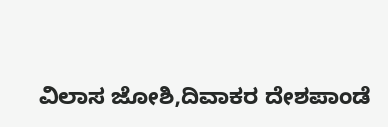ವಿಲಾಸ ಜೋಶಿ,ದಿವಾಕರ ದೇಶಪಾಂಡೆ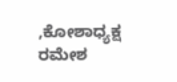,ಕೋಶಾಧ್ಯಕ್ಷ ರಮೇಶ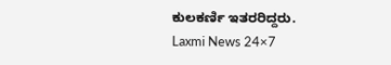ಕುಲಕರ್ಣಿ ಇತರರಿದ್ದರು.
Laxmi News 24×7